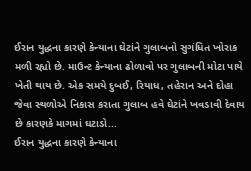ઈરાન યુદ્ધના કારણે કેન્યાના ઘેટાંને ગુલાબનો સુગંધિત ખોરાક મળી રહ્યો છે. માઉન્ટ કેન્યાના ઢોળાવો પર ગુલાબની મોટા પાયે ખેતી થાય છે. એક સમયે દુબઈ, રિયાધ, તહેરાન અને દોહા જેવા સ્થળોએ નિકાસ કરાતા ગુલાબ હવે ઘેટાંને ખવડાવી દેવાય છે કારણકે માગમાં ઘટાડો...
ઈરાન યુદ્ધના કારણે કેન્યાના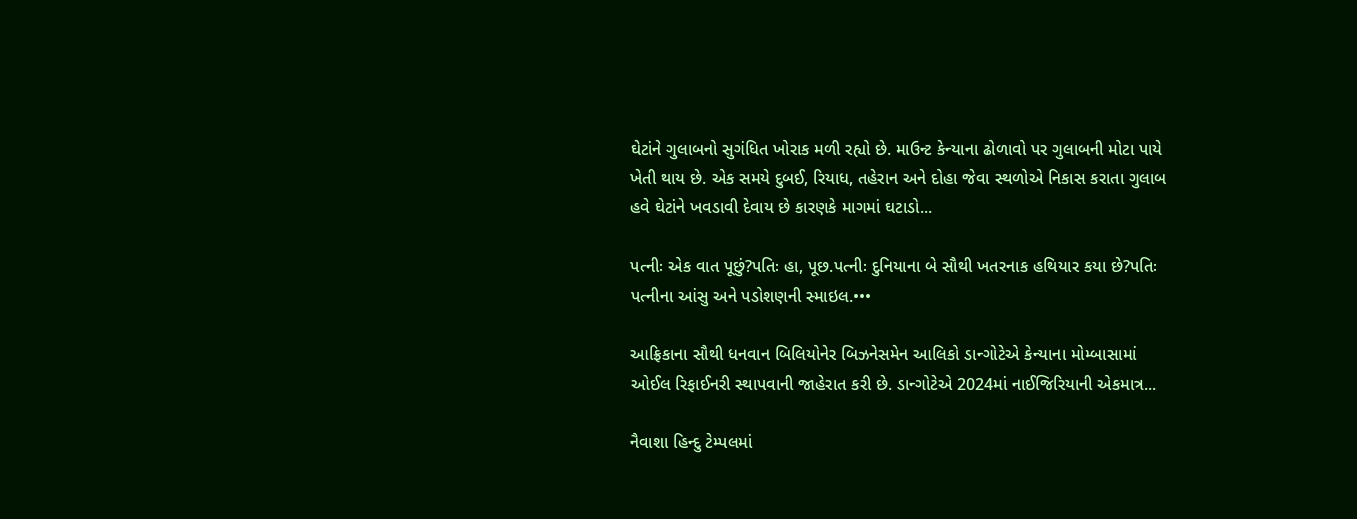ઘેટાંને ગુલાબનો સુગંધિત ખોરાક મળી રહ્યો છે. માઉન્ટ કેન્યાના ઢોળાવો પર ગુલાબની મોટા પાયે ખેતી થાય છે. એક સમયે દુબઈ, રિયાધ, તહેરાન અને દોહા જેવા સ્થળોએ નિકાસ કરાતા ગુલાબ હવે ઘેટાંને ખવડાવી દેવાય છે કારણકે માગમાં ઘટાડો...

પત્નીઃ એક વાત પૂછું?પતિઃ હા, પૂછ.પત્નીઃ દુનિયાના બે સૌથી ખતરનાક હથિયાર કયા છે?પતિઃ પત્નીના આંસુ અને પડોશણની સ્માઇલ.•••

આફ્રિકાના સૌથી ધનવાન બિલિયોનેર બિઝનેસમેન આલિકો ડાન્ગોટેએ કેન્યાના મોમ્બાસામાં ઓઈલ રિફાઈનરી સ્થાપવાની જાહેરાત કરી છે. ડાન્ગોટેએ 2024માં નાઈજિરિયાની એકમાત્ર...

નૈવાશા હિન્દુ ટેમ્પલમાં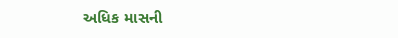અધિક માસની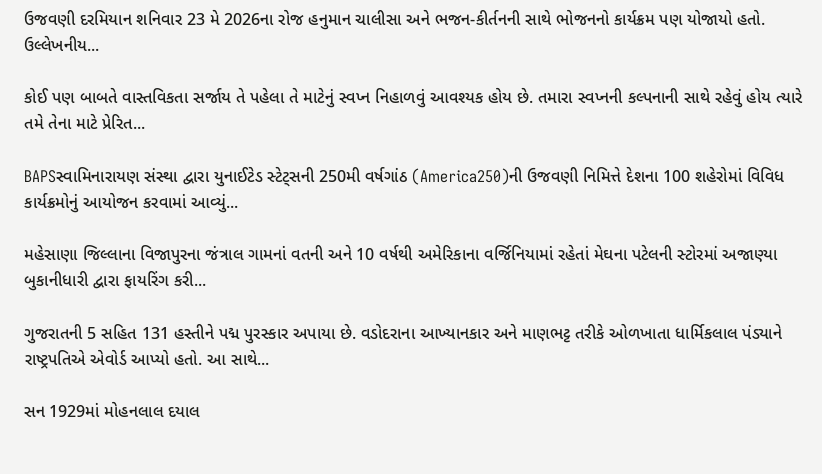ઉજવણી દરમિયાન શનિવાર 23 મે 2026ના રોજ હનુમાન ચાલીસા અને ભજન-કીર્તનની સાથે ભોજનનો કાર્યક્રમ પણ યોજાયો હતો. ઉલ્લેખનીય...

કોઈ પણ બાબતે વાસ્તવિકતા સર્જાય તે પહેલા તે માટેનું સ્વપ્ન નિહાળવું આવશ્યક હોય છે. તમારા સ્વપ્નની કલ્પનાની સાથે રહેવું હોય ત્યારે તમે તેના માટે પ્રેરિત...

BAPSસ્વામિનારાયણ સંસ્થા દ્વારા યુનાઈટેડ સ્ટેટ્સની 250મી વર્ષગાંઠ (America250)ની ઉજવણી નિમિત્તે દેશના 100 શહેરોમાં વિવિધ કાર્યક્રમોનું આયોજન કરવામાં આવ્યું...

મહેસાણા જિલ્લાના વિજાપુરના જંત્રાલ ગામનાં વતની અને 10 વર્ષથી અમેરિકાના વર્જિનિયામાં રહેતાં મેઘના પટેલની સ્ટોરમાં અજાણ્યા બુકાનીધારી દ્વારા ફાયરિંગ કરી...

ગુજરાતની 5 સહિત 131 હસ્તીને પદ્મ પુરસ્કાર અપાયા છે. વડોદરાના આખ્યાનકાર અને માણભટ્ટ તરીકે ઓળખાતા ધાર્મિકલાલ પંડ્યાને રાષ્ટ્રપતિએ એવોર્ડ આપ્યો હતો. આ સાથે...

સન 1929માં મોહનલાલ દયાલ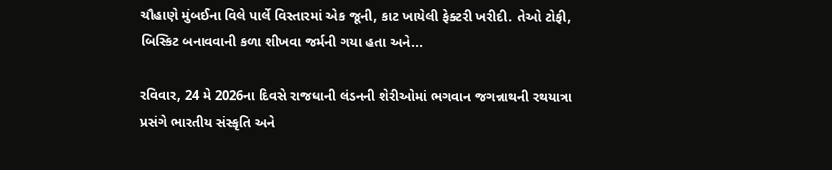ચૌહાણે મુંબઈના વિલે પાર્લે વિસ્તારમાં એક જૂની, કાટ ખાયેલી ફેક્ટરી ખરીદી. તેઓ ટોફી, બિસ્કિટ બનાવવાની કળા શીખવા જર્મની ગયા હતા અને...

રવિવાર, 24 મે 2026ના દિવસે રાજધાની લંડનની શેરીઓમાં ભગવાન જગન્નાથની રથયાત્રા પ્રસંગે ભારતીય સંસ્કૃતિ અને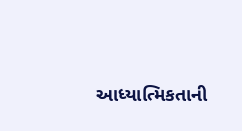આધ્યાત્મિકતાની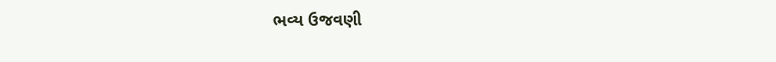ભવ્ય ઉજવણી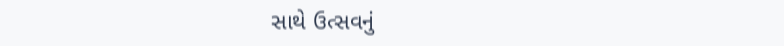સાથે ઉત્સવનું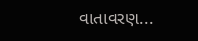વાતાવરણ...